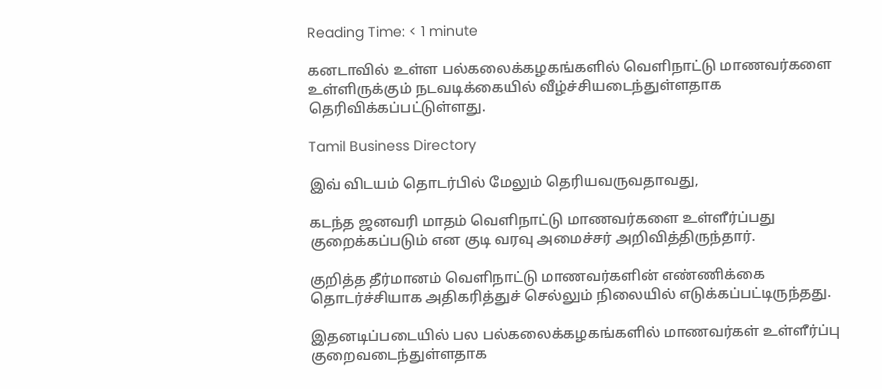Reading Time: < 1 minute

கனடாவில் உள்ள பல்கலைக்கழகங்களில் வெளிநாட்டு மாணவர்களை உள்ளிருக்கும் நடவடிக்கையில் வீழ்ச்சியடைந்துள்ளதாக தெரிவிக்கப்பட்டுள்ளது.

Tamil Business Directory

இவ் விடயம் தொடர்பில் மேலும் தெரியவருவதாவது,

கடந்த ஜனவரி மாதம் வெளிநாட்டு மாணவர்களை உள்ளீர்ப்பது குறைக்கப்படும் என குடி வரவு அமைச்சர் அறிவித்திருந்தார்.

குறித்த தீர்மானம் வெளிநாட்டு மாணவர்களின் எண்ணிக்கை தொடர்ச்சியாக அதிகரித்துச் செல்லும் நிலையில் எடுக்கப்பட்டிருந்தது.

இதனடிப்படையில் பல பல்கலைக்கழகங்களில் மாணவர்கள் உள்ளீர்ப்பு குறைவடைந்துள்ளதாக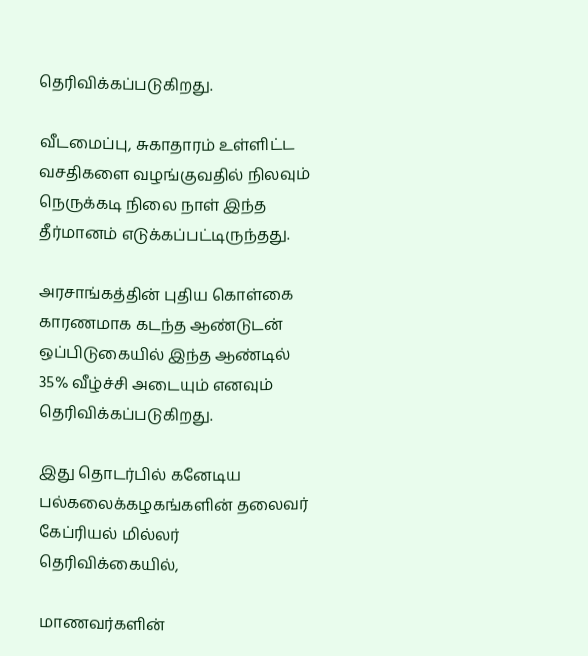தெரிவிக்கப்படுகிறது.

வீடமைப்பு, சுகாதாரம் உள்ளிட்ட வசதிகளை வழங்குவதில் நிலவும் நெருக்கடி நிலை நாள் இந்த தீர்மானம் எடுக்கப்பட்டிருந்தது.

அரசாங்கத்தின் புதிய கொள்கை காரணமாக கடந்த ஆண்டுடன் ஒப்பிடுகையில் இந்த ஆண்டில் 35% வீழ்ச்சி அடையும் எனவும் தெரிவிக்கப்படுகிறது.

இது தொடர்பில் கனேடிய பல்கலைக்கழகங்களின் தலைவர் கேப்ரியல் மில்லர் தெரிவிக்கையில்,

மாணவர்களின்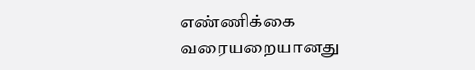எண்ணிக்கை வரையறையானது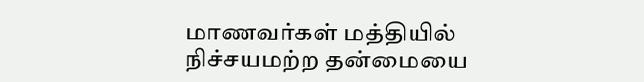மாணவர்கள் மத்தியில் நிச்சயமற்ற தன்மையை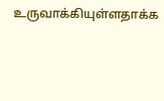உருவாக்கியுள்ளதாக்க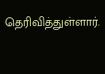தெரிவித்துள்ளார்.